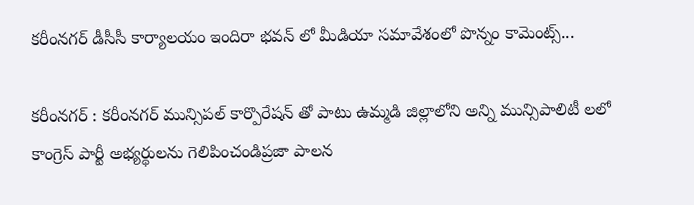కరీంనగర్ డీసీసీ కార్యాలయం ఇందిరా భవన్ లో మీడియా సమావేశంలో పొన్నం కామెంట్స్...

కరీంనగర్ : కరీంనగర్ మున్సిపల్ కార్పొరేషన్ తో పాటు ఉమ్మడి జిల్లాలోని అన్ని మున్సిపాలిటీ లలో కాంగ్రెస్ పార్టీ అభ్యర్థులను గెలిపించండిప్రజా పాలన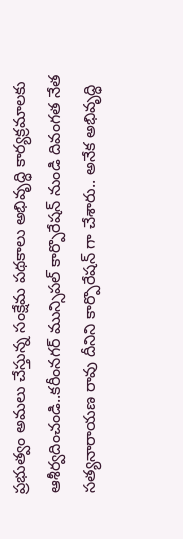ప్రభుత్వం అమలు చేస్తున్న సంక్షేమ పథకాలు అభివృద్ధి కార్యక్రమాలకు ఆశీర్వదించండి..కరీంనగర్ మున్సిపల్ కార్పొరేషన్ నుండి దివంగత నేత సత్యనారాయణ రావు దీనిని కార్పొరేషన్ గా చేశారు.. అనేక అభివృద్ధి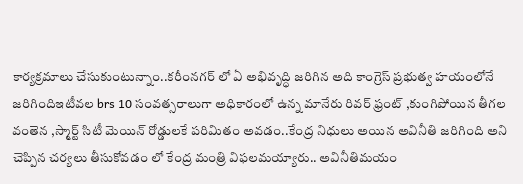కార్యక్రమాలు చేసుకుంటున్నాం..కరీంనగర్ లో ఏ అభివృద్ధి జరిగిన అది కాంగ్రెస్ ప్రభుత్వ హయంలోనే జరిగిందిఇటీవల brs 10 సంవత్సరాలుగా అధికారంలో ఉన్న మానేరు రివర్ ఫ్రంట్ ,కుంగిపోయిన తీగల వంతెన ,స్మార్ట్ సిటీ మెయిన్ రోడ్డులకే పరిమితం అవడం..కేంద్ర నిధులు అయిన అవినీతి జరిగింది అని చెప్పిన చర్యలు తీసుకోవడం లో కేంద్ర మంత్రి విఫలమయ్యారు.. అవినీతిమయం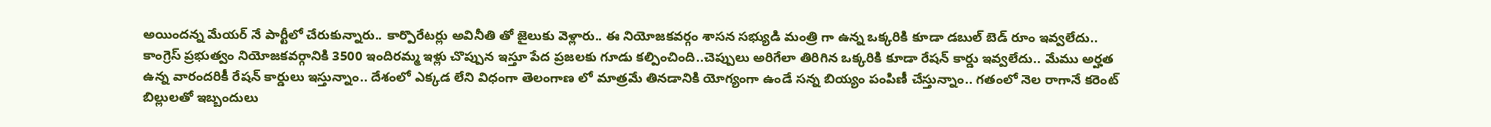అయిందన్న మేయర్ నే పార్టీలో చేరుకున్నారు.. కార్పొరేటర్లు అవినీతి తో జైలుకు వెళ్లారు.. ఈ నియోజకవర్గం శాసన సభ్యుడి మంత్రి గా ఉన్న ఒక్కరికి కూడా డబుల్ బెడ్ రూం ఇవ్వలేదు.. కాంగ్రెస్ ప్రభుత్వం నియోజకవర్గానికి 3500 ఇందిరమ్మ ఇళ్లు చొప్పున ఇస్తూ పేద ప్రజలకు గూడు కల్పించింది..చెప్పులు అరిగేలా తిరిగిన ఒక్కరికి కూడా రేషన్ కార్డు ఇవ్వలేదు.. మేము అర్హత ఉన్న వారందరికీ రేషన్ కార్డులు ఇస్తున్నాం.. దేశంలో ఎక్కడ లేని విధంగా తెలంగాణ లో మాత్రమే తినడానికి యోగ్యంగా ఉండే సన్న బియ్యం పంపిణీ చేస్తున్నాం.. గతంలో నెల రాగానే కరెంట్ బిల్లులతో ఇబ్బందులు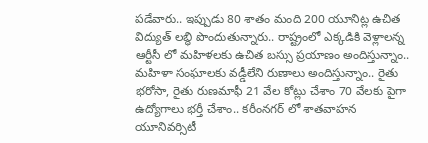పడేవారు.. ఇప్పుడు 80 శాతం మంది 200 యూనిట్ల ఉచిత విద్యుత్ లబ్ధి పొందుతున్నారు.. రాష్ట్రంలో ఎక్కడికి వెళ్లాలన్న ఆర్టీసీ లో మహిళలకు ఉచిత బస్సు ప్రయాణం అందిస్తున్నాం.. మహిళా సంఘాలకు వడ్డీలేని రుణాలు అందిస్తున్నాం.. రైతు భరోసా, రైతు రుణమాఫీ 21 వేల కోట్లు చేశాం 70 వేలకు పైగా ఉద్యోగాలు భర్తీ చేశాం.. కరీంనగర్ లో శాతవాహన యూనివర్సిటీ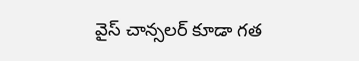వైస్ చాన్సలర్ కూడా గత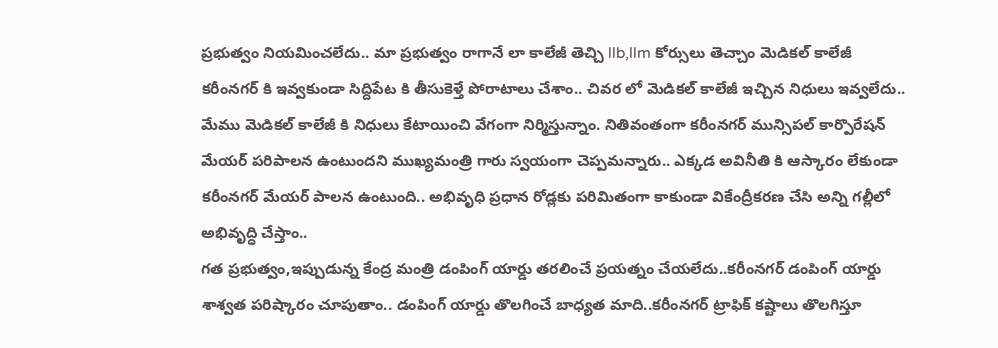ప్రభుత్వం నియమించలేదు.. మా ప్రభుత్వం రాగానే లా కాలేజీ తెచ్చి llb,llm కోర్సులు తెచ్చాం మెడికల్ కాలేజీ కరీంనగర్ కి ఇవ్వకుండా సిద్దిపేట కి తీసుకెళ్తే పోరాటాలు చేశాం.. చివర లో మెడికల్ కాలేజీ ఇచ్చిన నిధులు ఇవ్వలేదు.. మేము మెడికల్ కాలేజీ కి నిధులు కేటాయించి వేగంగా నిర్మిస్తున్నాం. నితివంతంగా కరీంనగర్ మున్సిపల్ కార్పొరేషన్ మేయర్ పరిపాలన ఉంటుందని ముఖ్యమంత్రి గారు స్వయంగా చెప్పమన్నారు.. ఎక్కడ అవినీతి కి ఆస్కారం లేకుండా కరీంనగర్ మేయర్ పాలన ఉంటుంది.. అభివృధి ప్రధాన రోడ్లకు పరిమితంగా కాకుండా వికేంద్రీకరణ చేసి అన్ని గల్లీలో అభివృద్ధి చేస్తాం..
గత ప్రభుత్వం,ఇప్పుడున్న కేంద్ర మంత్రి డంపింగ్ యార్డు తరలించే ప్రయత్నం చేయలేదు..కరీంనగర్ డంపింగ్ యార్డు శాశ్వత పరిష్కారం చూపుతాం.. డంపింగ్ యార్డు తొలగించే బాధ్యత మాది..కరీంనగర్ ట్రాఫిక్ కష్టాలు తొలగిస్తూ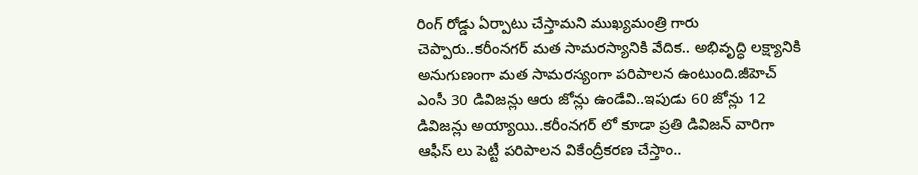రింగ్ రోడ్డు ఏర్పాటు చేస్తామని ముఖ్యమంత్రి గారు చెప్పారు..కరీంనగర్ మత సామరస్యానికి వేదిక.. అభివృద్ధి లక్ష్యానికి అనుగుణంగా మత సామరస్యంగా పరిపాలన ఉంటుంది.జీహెచ్ ఎంసీ 30 డివిజన్లు ఆరు జోన్లు ఉండేవి..ఇపుడు 60 జోన్లు 12 డివిజన్లు అయ్యాయి..కరీంనగర్ లో కూడా ప్రతి డివిజన్ వారిగా ఆఫీస్ లు పెట్టీ పరిపాలన వికేంద్రీకరణ చేస్తాం..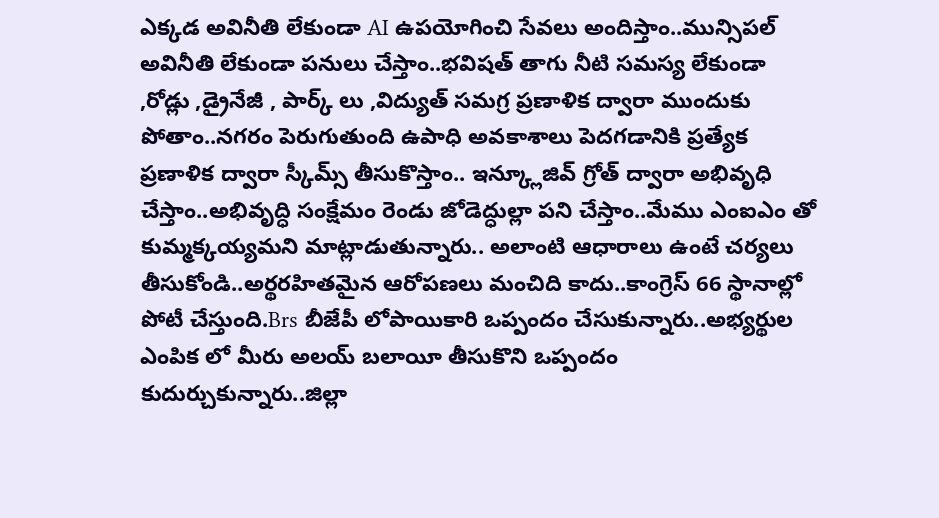ఎక్కడ అవినీతి లేకుండా AI ఉపయోగించి సేవలు అందిస్తాం..మున్సిపల్ అవినీతి లేకుండా పనులు చేస్తాం..భవిషత్ తాగు నీటి సమస్య లేకుండా ,రోడ్లు ,డ్రైనేజీ , పార్క్ లు ,విద్యుత్ సమగ్ర ప్రణాళిక ద్వారా ముందుకు పోతాం..నగరం పెరుగుతుంది ఉపాధి అవకాశాలు పెదగడానికి ప్రత్యేక ప్రణాళిక ద్వారా స్కీమ్స్ తీసుకొస్తాం.. ఇన్క్లూజివ్ గ్రోత్ ద్వారా అభివృధి చేస్తాం..అభివృద్ధి సంక్షేమం రెండు జోడెద్ధుల్లా పని చేస్తాం..మేము ఎంఐఎం తో కుమ్మక్కయ్యమని మాట్లాడుతున్నారు.. అలాంటి ఆధారాలు ఉంటే చర్యలు తీసుకోండి..అర్థరహితమైన ఆరోపణలు మంచిది కాదు..కాంగ్రెస్ 66 స్థానాల్లో పోటీ చేస్తుంది.Brs బీజేపీ లోపాయికారి ఒప్పందం చేసుకున్నారు..అభ్యర్థుల ఎంపిక లో మీరు అలయ్ బలాయీ తీసుకొని ఒప్పందం కుదుర్చుకున్నారు..జిల్లా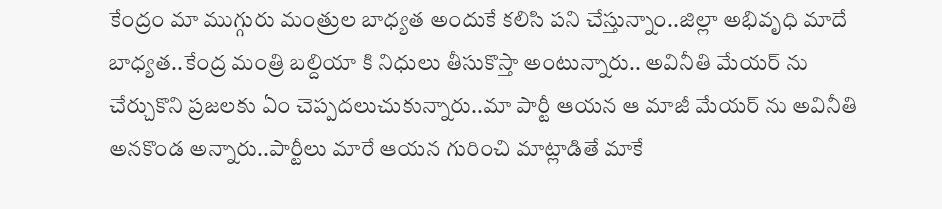కేంద్రం మా ముగ్గురు మంత్రుల బాధ్యత అందుకే కలిసి పని చేస్తున్నాం..జిల్లా అభివృధి మాదే బాధ్యత..కేంద్ర మంత్రి బల్దియా కి నిధులు తీసుకొస్తా అంటున్నారు.. అవినీతి మేయర్ ను చేర్చుకొని ప్రజలకు ఏం చెప్పదలుచుకున్నారు..మా పార్టీ ఆయన ఆ మాజీ మేయర్ ను అవినీతి అనకొండ అన్నారు..పార్టీలు మారే ఆయన గురించి మాట్లాడితే మాకే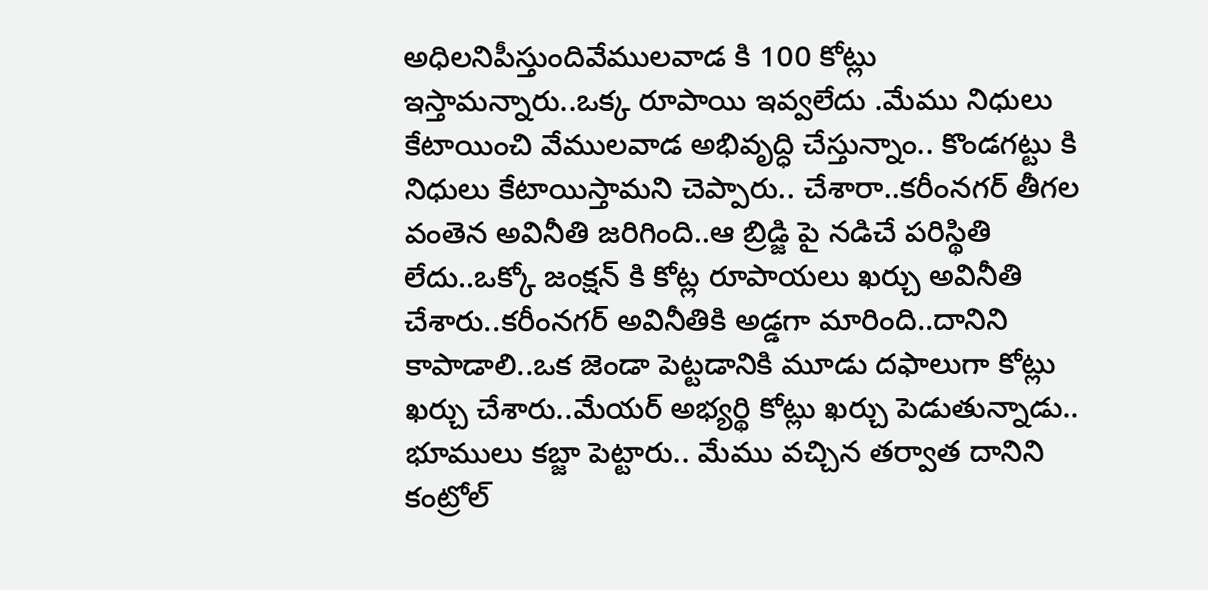అధిలనిపీస్తుందివేములవాడ కి 100 కోట్లు ఇస్తామన్నారు..ఒక్క రూపాయి ఇవ్వలేదు .మేము నిధులు కేటాయించి వేములవాడ అభివృద్ధి చేస్తున్నాం.. కొండగట్టు కి నిధులు కేటాయిస్తామని చెప్పారు.. చేశారా..కరీంనగర్ తీగల వంతెన అవినీతి జరిగింది..ఆ బ్రిడ్జి పై నడిచే పరిస్థితి లేదు..ఒక్కో జంక్షన్ కి కోట్ల రూపాయలు ఖర్చు అవినీతి చేశారు..కరీంనగర్ అవినీతికి అడ్డగా మారింది..దానిని కాపాడాలి..ఒక జెండా పెట్టడానికి మూడు దఫాలుగా కోట్లు ఖర్చు చేశారు..మేయర్ అభ్యర్థి కోట్లు ఖర్చు పెడుతున్నాడు..
భూములు కబ్జా పెట్టారు.. మేము వచ్చిన తర్వాత దానిని కంట్రోల్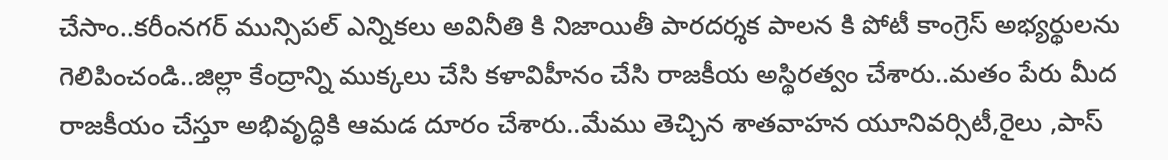చేసాం..కరీంనగర్ మున్సిపల్ ఎన్నికలు అవినీతి కి నిజాయితీ పారదర్శక పాలన కి పోటీ కాంగ్రెస్ అభ్యర్థులను గెలిపించండి..జిల్లా కేంద్రాన్ని ముక్కలు చేసి కళావిహీనం చేసి రాజకీయ అస్థిరత్వం చేశారు..మతం పేరు మీద రాజకీయం చేస్తూ అభివృద్ధికి ఆమడ దూరం చేశారు..మేము తెచ్చిన శాతవాహన యూనివర్సిటీ,రైలు ,పాస్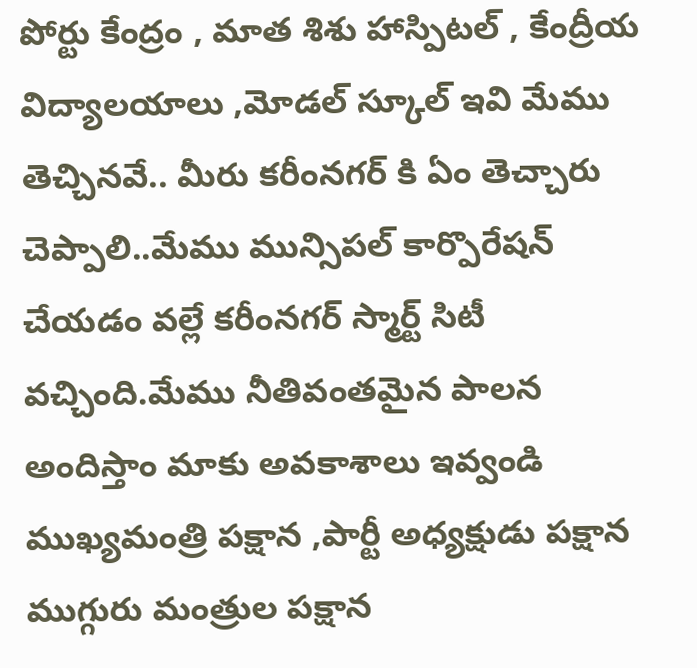పోర్టు కేంద్రం , మాత శిశు హాస్పిటల్ , కేంద్రీయ విద్యాలయాలు ,మోడల్ స్కూల్ ఇవి మేము తెచ్చినవే.. మీరు కరీంనగర్ కి ఏం తెచ్చారు చెప్పాలి..మేము మున్సిపల్ కార్పొరేషన్ చేయడం వల్లే కరీంనగర్ స్మార్ట్ సిటీ వచ్చింది.మేము నీతివంతమైన పాలన అందిస్తాం మాకు అవకాశాలు ఇవ్వండి ముఖ్యమంత్రి పక్షాన ,పార్టీ అధ్యక్షుడు పక్షాన ముగ్గురు మంత్రుల పక్షాన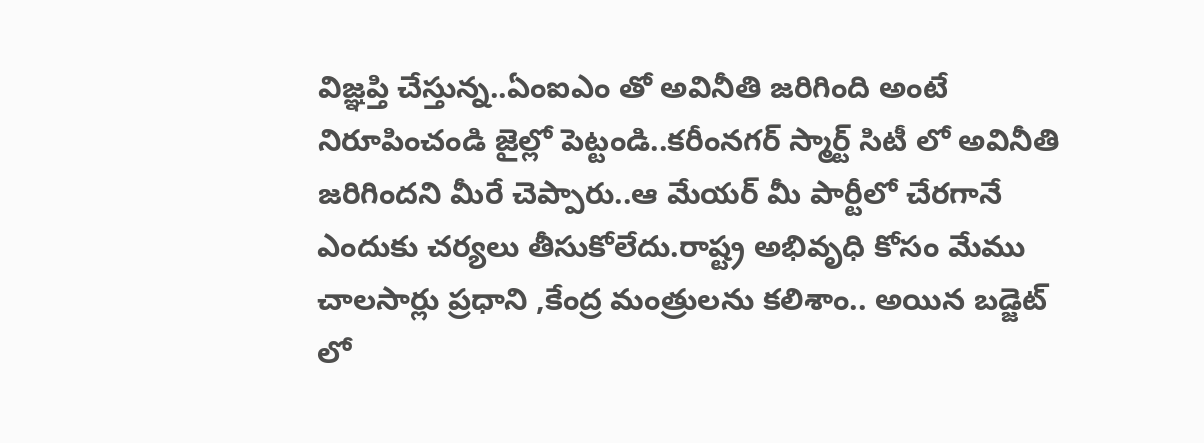విజ్ఞప్తి చేస్తున్న..ఏంఐఎం తో అవినీతి జరిగింది అంటే నిరూపించండి జైల్లో పెట్టండి..కరీంనగర్ స్మార్ట్ సిటీ లో అవినీతి జరిగిందని మీరే చెప్పారు..ఆ మేయర్ మీ పార్టీలో చేరగానే ఎందుకు చర్యలు తీసుకోలేదు.రాష్ట్ర అభివృధి కోసం మేము చాలసార్లు ప్రధాని ,కేంద్ర మంత్రులను కలిశాం.. అయిన బడ్జెట్ లో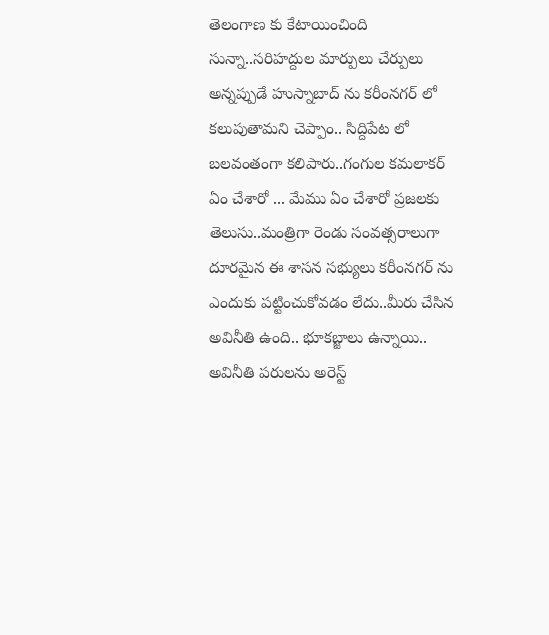తెలంగాణ కు కేటాయించింది సున్నా..సరిహద్దుల మార్పులు చేర్పులు అన్నప్పుడే హుస్నాబాద్ ను కరీంనగర్ లో కలుపుతామని చెప్పాం.. సిద్దిపేట లో బలవంతంగా కలిపారు..గంగుల కమలాకర్ ఏం చేశారో ... మేము ఏం చేశారో ప్రజలకు తెలుసు..మంత్రిగా రెండు సంవత్సరాలుగా దూరమైన ఈ శాసన సభ్యులు కరీంనగర్ ను ఎందుకు పట్టించుకోవడం లేదు..మీరు చేసిన అవినీతి ఉంది.. భూకబ్జాలు ఉన్నాయి.. అవినీతి పరులను అరెస్ట్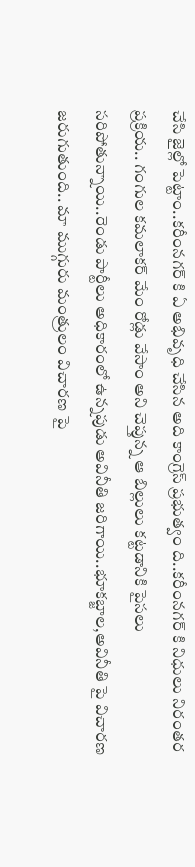చేసి జైల్లో పెట్టాం..కరీంనగర్ కి ఏ అభివృధి చేసిన అది కాంగ్రెస్ ప్రభుత్వం ది..కరీంనగర్ కి నిధులు నిరంతర ప్రక్రియ.. గంగుల కమలాకర్ మేం రోడ్లు వేసాం అని చెప్తున్న ఆ బిల్లులు కట్టడానికి పైసలు సరిపోతున్నాయి..రెండు పార్టీలు అధికారంలో ఉన్నపుడు అవినీతి జరిగాయి..భూకబ్జాల,అవినీతి పై విచారణ జరుగుతుంది.. మా ముగ్గురు మంత్రులం విచారణ పై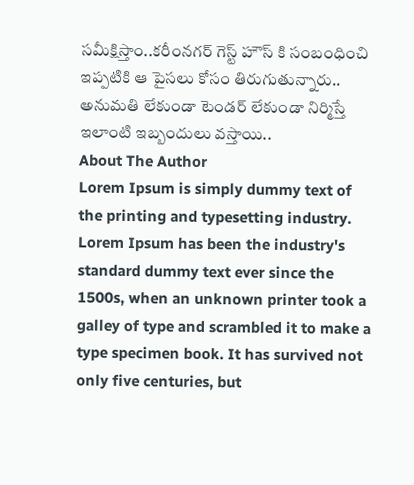సమీక్షిస్తాం..కరీంనగర్ గెస్ట్ హౌస్ కి సంబంధించి ఇప్పటికి ఆ పైసలు కోసం తిరుగుతున్నారు.. అనుమతి లేకుండా టెండర్ లేకుండా నిర్మిస్తే ఇలాంటి ఇబ్బందులు వస్తాయి..
About The Author
Lorem Ipsum is simply dummy text of the printing and typesetting industry. Lorem Ipsum has been the industry's standard dummy text ever since the 1500s, when an unknown printer took a galley of type and scrambled it to make a type specimen book. It has survived not only five centuries, but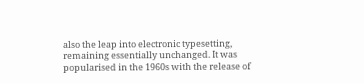also the leap into electronic typesetting, remaining essentially unchanged. It was popularised in the 1960s with the release of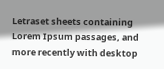Letraset sheets containing Lorem Ipsum passages, and more recently with desktop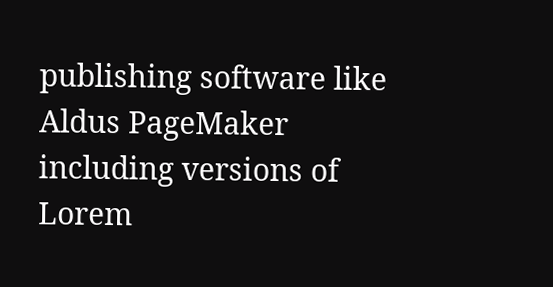publishing software like Aldus PageMaker including versions of Lorem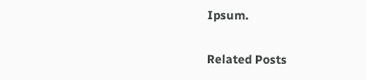Ipsum.

Related Posts